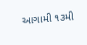આગામી ૧૩મી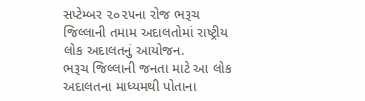સપ્ટેમ્બર ૨૦૨૫ના રોજ ભરૂચ જિલ્લાની તમામ અદાલતોમાં રાષ્ટ્રીય લોક અદાલતનું આયોજન.
ભરૂચ જિલ્લાની જનતા માટે આ લોક અદાલતના માધ્યમથી પોતાના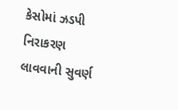કેસોમાં ઝડપી નિરાકરણ લાવવાની સુવર્ણ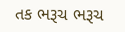તક ભરૂચ ભરૂચ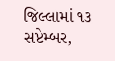જિલ્લામાં ૧૩ સપ્ટેમ્બર,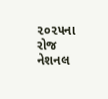૨૦૨૫ના રોજ નેશનલ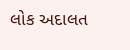લોક અદાલત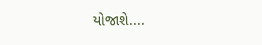યોજાશે....